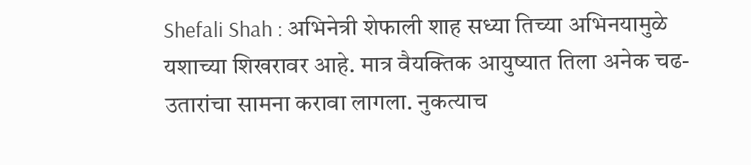Shefali Shah : अभिनेत्री शेफाली शाह सध्या तिच्या अभिनयामुळे यशाच्या शिखरावर आहे. मात्र वैयक्तिक आयुष्यात तिला अनेक चढ-उतारांचा सामना करावा लागला. नुकत्याच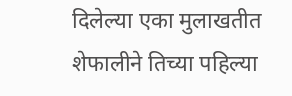दिलेल्या एका मुलाखतीत शेफालीने तिच्या पहिल्या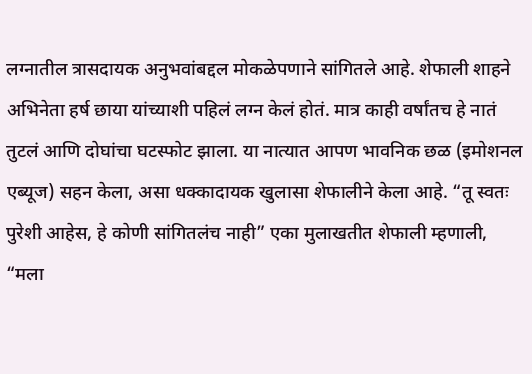लग्नातील त्रासदायक अनुभवांबद्दल मोकळेपणाने सांगितले आहे. शेफाली शाहने अभिनेता हर्ष छाया यांच्याशी पहिलं लग्न केलं होतं. मात्र काही वर्षांतच हे नातं तुटलं आणि दोघांचा घटस्फोट झाला. या नात्यात आपण भावनिक छळ (इमोशनल एब्यूज) सहन केला, असा धक्कादायक खुलासा शेफालीने केला आहे. “तू स्वतः पुरेशी आहेस, हे कोणी सांगितलंच नाही” एका मुलाखतीत शेफाली म्हणाली, “मला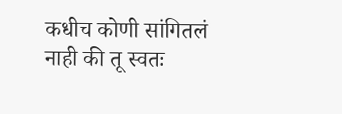कधीच कोणी सांगितलं नाही की तू स्वतः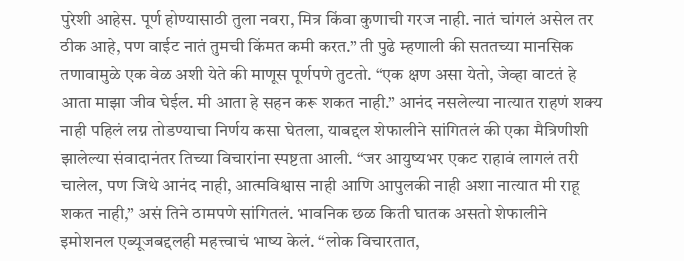पुरेशी आहेस. पूर्ण होण्यासाठी तुला नवरा, मित्र किंवा कुणाची गरज नाही. नातं चांगलं असेल तर ठीक आहे, पण वाईट नातं तुमची किंमत कमी करत.” ती पुढे म्हणाली की सततच्या मानसिक तणावामुळे एक वेळ अशी येते की माणूस पूर्णपणे तुटतो. “एक क्षण असा येतो, जेव्हा वाटतं हे आता माझा जीव घेईल. मी आता हे सहन करू शकत नाही.” आनंद नसलेल्या नात्यात राहणं शक्य नाही पहिलं लग्न तोडण्याचा निर्णय कसा घेतला, याबद्दल शेफालीने सांगितलं की एका मैत्रिणीशी झालेल्या संवादानंतर तिच्या विचारांना स्पष्टता आली. “जर आयुष्यभर एकट राहावं लागलं तरी चालेल, पण जिथे आनंद नाही, आत्मविश्वास नाही आणि आपुलकी नाही अशा नात्यात मी राहू शकत नाही,” असं तिने ठामपणे सांगितलं. भावनिक छळ किती घातक असतो शेफालीने इमोशनल एब्यूजबद्दलही महत्त्वाचं भाष्य केलं. “लोक विचारतात,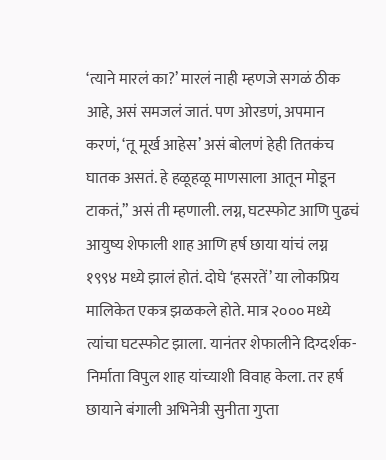‘त्याने मारलं का?’ मारलं नाही म्हणजे सगळं ठीक आहे, असं समजलं जातं. पण ओरडणं, अपमान करणं, ‘तू मूर्ख आहेस’ असं बोलणं हेही तितकंच घातक असतं. हे हळूहळू माणसाला आतून मोडून टाकतं,” असं ती म्हणाली. लग्न, घटस्फोट आणि पुढचं आयुष्य शेफाली शाह आणि हर्ष छाया यांचं लग्न १९९४ मध्ये झालं होतं. दोघे ‘हसरतें’ या लोकप्रिय मालिकेत एकत्र झळकले होते. मात्र २००० मध्ये त्यांचा घटस्फोट झाला. यानंतर शेफालीने दिग्दर्शक-निर्माता विपुल शाह यांच्याशी विवाह केला. तर हर्ष छायाने बंगाली अभिनेत्री सुनीता गुप्ता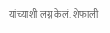यांच्याशी लग्न केलं. शेफाली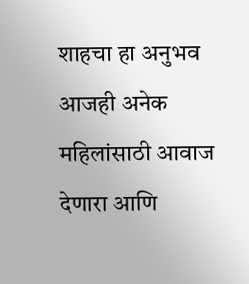शाहचा हा अनुभव आजही अनेक महिलांसाठी आवाज देणारा आणि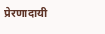प्रेरणादायी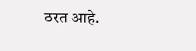ठरत आहे.